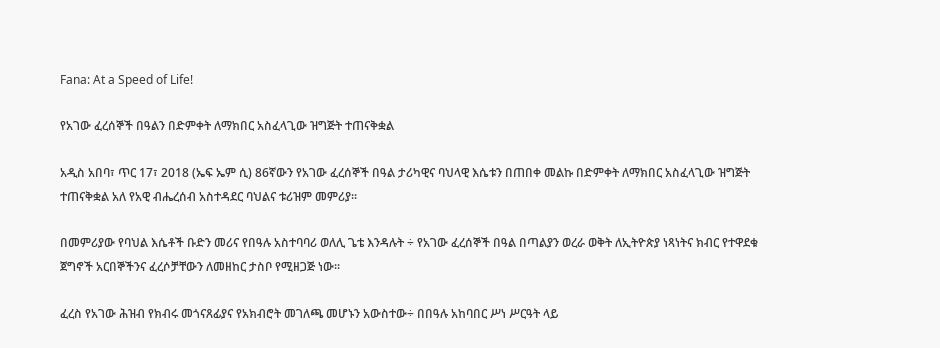Fana: At a Speed of Life!

የአገው ፈረሰኞች በዓልን በድምቀት ለማክበር አስፈላጊው ዝግጅት ተጠናቅቋል

አዲስ አበባ፣ ጥር 17፣ 2018 (ኤፍ ኤም ሲ) 86ኛውን የአገው ፈረሰኞች በዓል ታሪካዊና ባህላዊ እሴቱን በጠበቀ መልኩ በድምቀት ለማክበር አስፈላጊው ዝግጅት ተጠናቅቋል አለ የአዊ ብሔረሰብ አስተዳደር ባህልና ቱሪዝም መምሪያ፡፡

በመምሪያው የባህል እሴቶች ቡድን መሪና የበዓሉ አስተባባሪ ወለሊ ጌቴ እንዳሉት ÷ የአገው ፈረሰኞች በዓል በጣልያን ወረራ ወቅት ለኢትዮጵያ ነጻነትና ክብር የተዋደቁ ጀግኖች አርበኞችንና ፈረሶቻቸውን ለመዘከር ታስቦ የሚዘጋጅ ነው፡፡

ፈረስ የአገው ሕዝብ የክብሩ መጎናጸፊያና የአክብሮት መገለጫ መሆኑን አውስተው÷ በበዓሉ አከባበር ሥነ ሥርዓት ላይ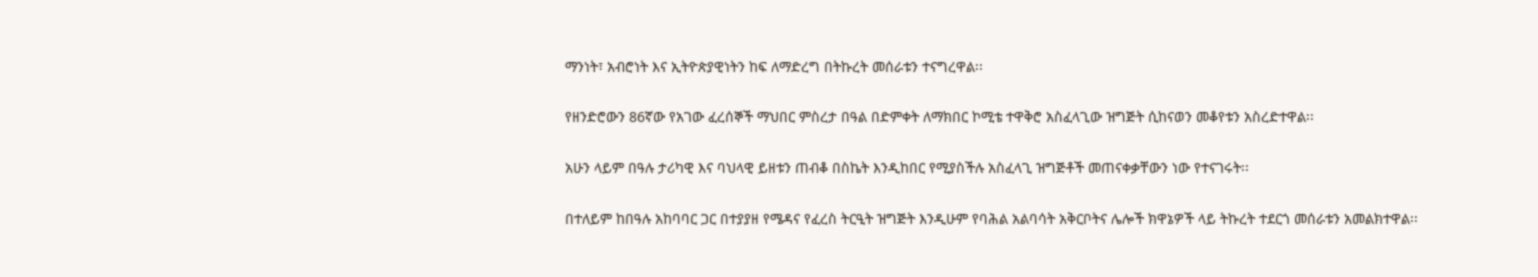ማንነት፣ አብሮነት እና ኢትዮጵያዊነትን ከፍ ለማድረግ በትኩረት መሰራቱን ተናግረዋል፡፡

የዘንድሮውን 86ኛው የአገው ፈረሰኞች ማህበር ምስረታ በዓል በድምቀት ለማክበር ኮሚቴ ተዋቅሮ አስፈላጊው ዝግጅት ሲከናወን መቆየቱን አስረድተዋል፡፡

አሁን ላይም በዓሉ ታሪካዊ እና ባህላዊ ይዘቱን ጠብቆ በስኬት እንዲከበር የሚያስችሉ አስፈላጊ ዝግጅቶች መጠናቀቃቸውን ነው የተናገሩት፡፡

በተለይም ከበዓሉ አከባባር ጋር በተያያዘ የሜዳና የፈረስ ትርዒት ዝግጅት እንዲሁም የባሕል አልባሳት አቅርቦትና ሌሎች ክዋኔዎች ላይ ትኩረት ተደርጎ መሰራቱን አመልክተዋል፡፡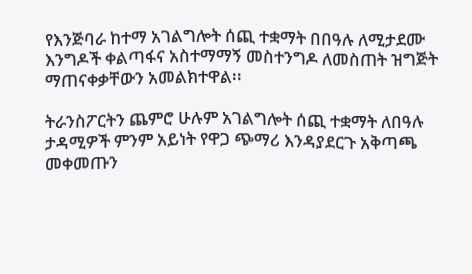የእንጅባራ ከተማ አገልግሎት ሰጪ ተቋማት በበዓሉ ለሚታደሙ እንግዶች ቀልጣፋና አስተማማኝ መስተንግዶ ለመስጠት ዝግጅት ማጠናቀቃቸውን አመልክተዋል፡፡

ትራንስፖርትን ጨምሮ ሁሉም አገልግሎት ሰጪ ተቋማት ለበዓሉ ታዳሚዎች ምንም አይነት የዋጋ ጭማሪ እንዳያደርጉ አቅጣጫ መቀመጡን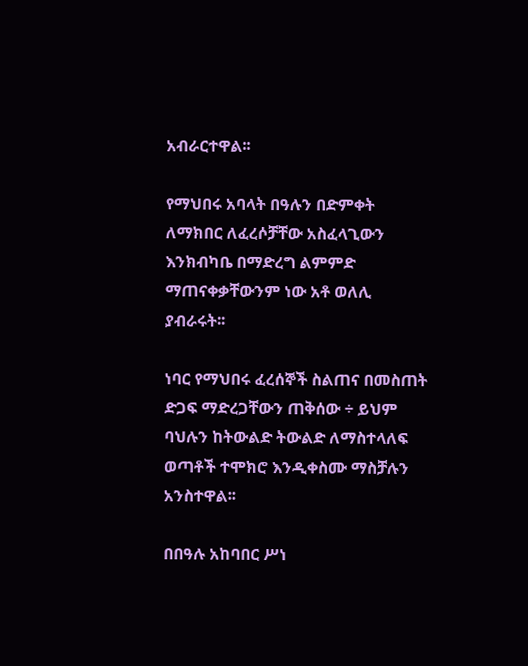አብራርተዋል፡፡

የማህበሩ አባላት በዓሉን በድምቀት ለማክበር ለፈረሶቻቸው አስፈላጊውን እንክብካቤ በማድረግ ልምምድ ማጠናቀቃቸውንም ነው አቶ ወለሊ ያብራሩት፡፡

ነባር የማህበሩ ፈረሰኞች ስልጠና በመስጠት ድጋፍ ማድረጋቸውን ጠቅሰው ÷ ይህም ባህሉን ከትውልድ ትውልድ ለማስተላለፍ ወጣቶች ተሞክሮ እንዲቀስሙ ማስቻሉን አንስተዋል፡፡

በበዓሉ አከባበር ሥነ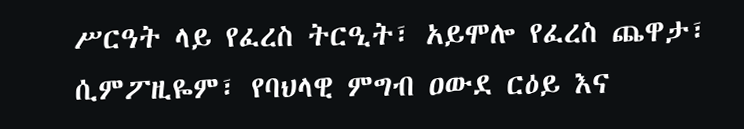ሥርዓት ላይ የፈረስ ትርዒት፣ አይሞሎ የፈረስ ጨዋታ፣ ሲምፖዚዬም፣ የባህላዊ ምግብ ዐውደ ርዕይ እና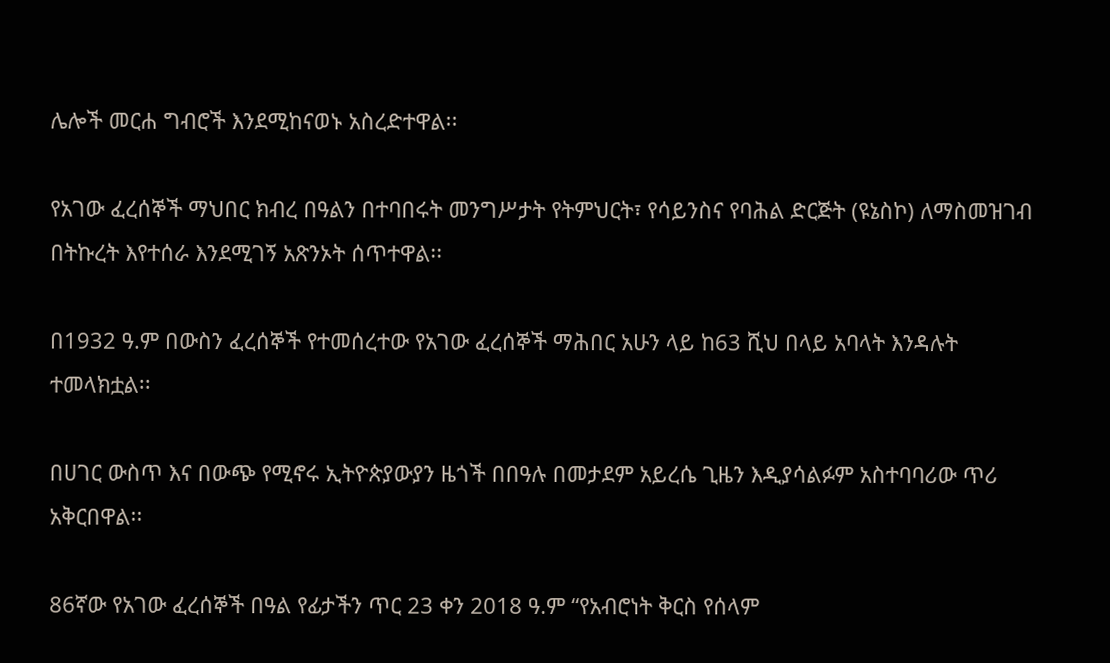ሌሎች መርሐ ግብሮች እንደሚከናወኑ አስረድተዋል፡፡

የአገው ፈረሰኞች ማህበር ክብረ በዓልን በተባበሩት መንግሥታት የትምህርት፣ የሳይንስና የባሕል ድርጅት (ዩኔስኮ) ለማስመዝገብ በትኩረት እየተሰራ እንደሚገኝ አጽንኦት ሰጥተዋል፡፡

በ1932 ዓ.ም በውስን ፈረሰኞች የተመሰረተው የአገው ፈረሰኞች ማሕበር አሁን ላይ ከ63 ሺህ በላይ አባላት እንዳሉት ተመላክቷል፡፡

በሀገር ውስጥ እና በውጭ የሚኖሩ ኢትዮጵያውያን ዜጎች በበዓሉ በመታደም አይረሴ ጊዜን እዲያሳልፉም አስተባባሪው ጥሪ አቅርበዋል፡፡

86ኛው የአገው ፈረሰኞች በዓል የፊታችን ጥር 23 ቀን 2018 ዓ.ም “የአብሮነት ቅርስ የሰላም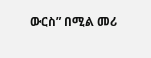ውርስ” በሚል መሪ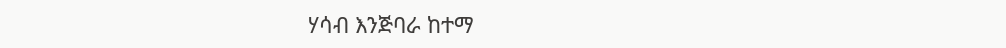ሃሳብ እንጅባራ ከተማ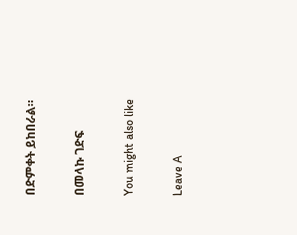በድምቀት ይከበራል።

በመላኩ ገድፍ

You might also like

Leave A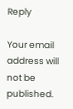Reply

Your email address will not be published.